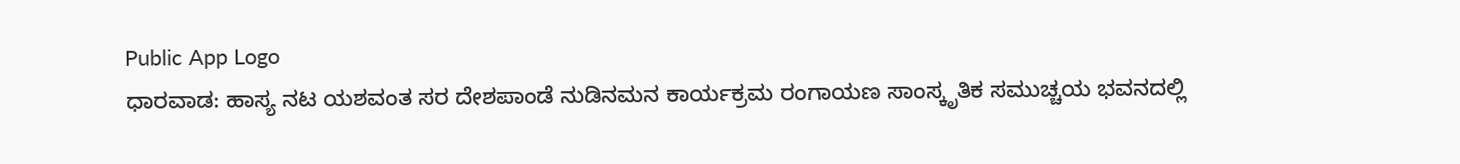Public App Logo
ಧಾರವಾಡ: ಹಾಸ್ಯ ನಟ ಯಶವಂತ ಸರ ದೇಶಪಾಂಡೆ ನುಡಿನಮನ ಕಾರ್ಯಕ್ರಮ ರಂಗಾಯಣ ಸಾಂಸ್ಕೃತಿಕ ಸಮುಚ್ಚಯ ಭವನದಲ್ಲಿ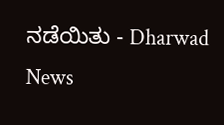ನಡೆಯಿತು - Dharwad News